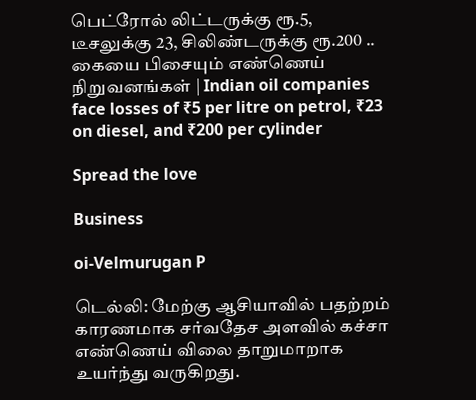பெட்ரோல் லிட்டருக்கு ரூ.5, டீசலுக்கு 23, சிலிண்டருக்கு ரூ.200 .. கையை பிசையும் எண்ணெய் நிறுவனங்கள் | Indian oil companies face losses of ₹5 per litre on petrol, ₹23 on diesel, and ₹200 per cylinder

Spread the love

Business

oi-Velmurugan P

டெல்லி: மேற்கு ஆசியாவில் பதற்றம் காரணமாக சர்வதேச அளவில் கச்சா எண்ணெய் விலை தாறுமாறாக உயர்ந்து வருகிறது.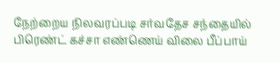நேற்றைய நிலவரப்படி சர்வதேச சந்தையில் பிரெண்ட் கச்சா எண்ணெய் விலை பீப்பாய்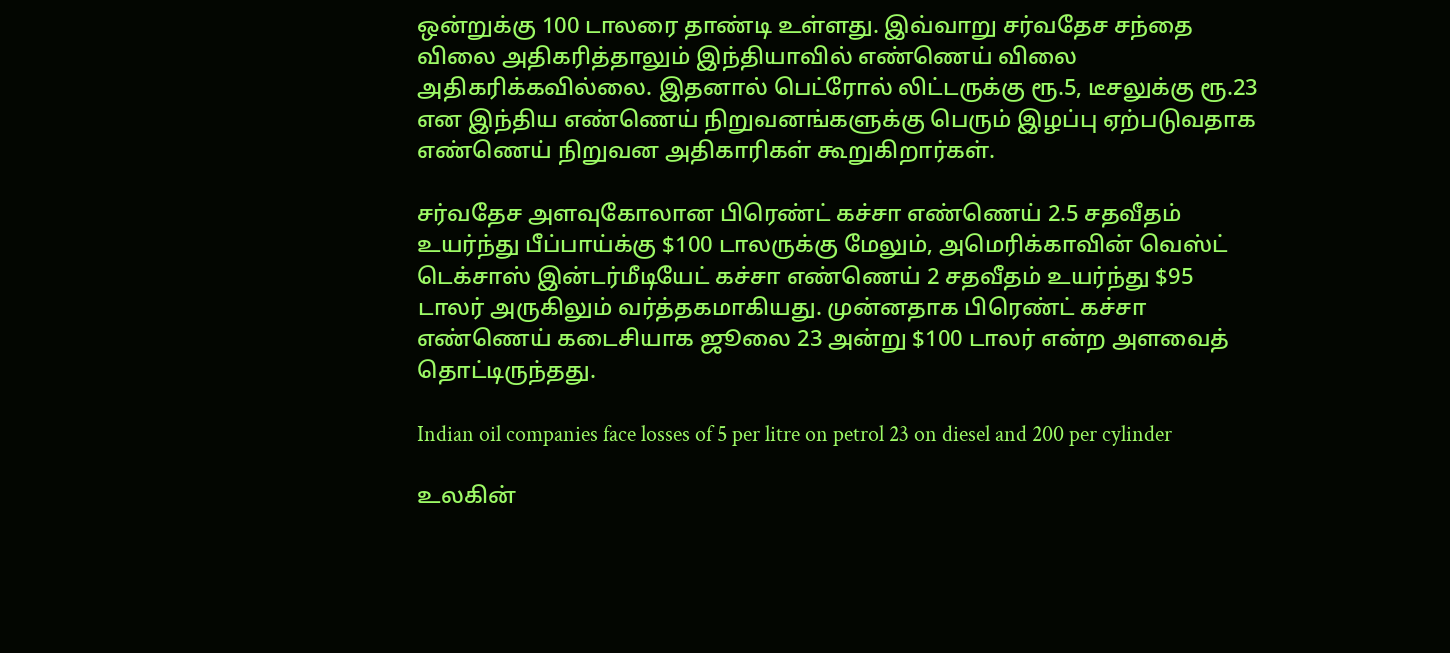ஒன்றுக்கு 100 டாலரை தாண்டி உள்ளது. இவ்வாறு சர்வதேச சந்தை விலை அதிகரித்தாலும் இந்தியாவில் எண்ணெய் விலை அதிகரிக்கவில்லை. இதனால் பெட்ரோல் லிட்டருக்கு ரூ.5, டீசலுக்கு ரூ.23 என இந்திய எண்ணெய் நிறுவனங்களுக்கு பெரும் இழப்பு ஏற்படுவதாக எண்ணெய் நிறுவன அதிகாரிகள் கூறுகிறார்கள்.

சர்வதேச அளவுகோலான பிரெண்ட் கச்சா எண்ணெய் 2.5 சதவீதம் உயர்ந்து பீப்பாய்க்கு $100 டாலருக்கு மேலும், அமெரிக்காவின் வெஸ்ட் டெக்சாஸ் இன்டர்மீடியேட் கச்சா எண்ணெய் 2 சதவீதம் உயர்ந்து $95 டாலர் அருகிலும் வர்த்தகமாகியது. முன்னதாக பிரெண்ட் கச்சா எண்ணெய் கடைசியாக ஜூலை 23 அன்று $100 டாலர் என்ற அளவைத் தொட்டிருந்தது.

Indian oil companies face losses of 5 per litre on petrol 23 on diesel and 200 per cylinder

உலகின்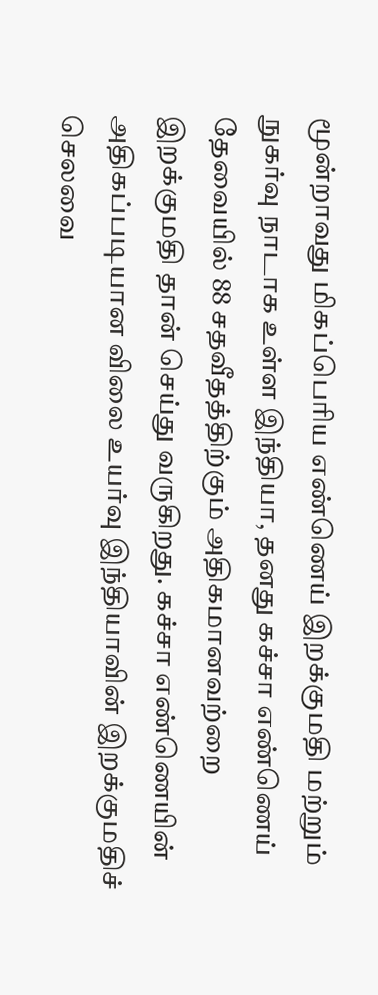மூன்றாவது மிகப்பெரிய எண்ணெய் இறக்குமதி மற்றும் நுகர்வு நாடாக உள்ள இந்தியா, தனது கச்சா எண்ணெய் தேவையில் 88 சதவீதத்திற்கும் அதிகமானவற்றை இறக்குமதி தான் செய்து வருகிறது. கச்சா எண்ணெயின் அதிகப்படியான விலை உயர்வு இந்தியாவின் இறக்குமதிச் செலவை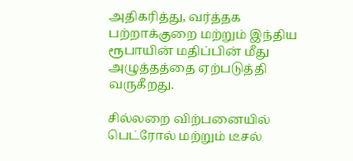அதிகரித்து, வர்த்தக பற்றாக்குறை மற்றும் இந்திய ரூபாயின் மதிப்பின் மீது அழுத்தத்தை ஏற்படுத்தி வருகீறது.

சில்லறை விற்பனையில் பெட்ரோல் மற்றும் டீசல்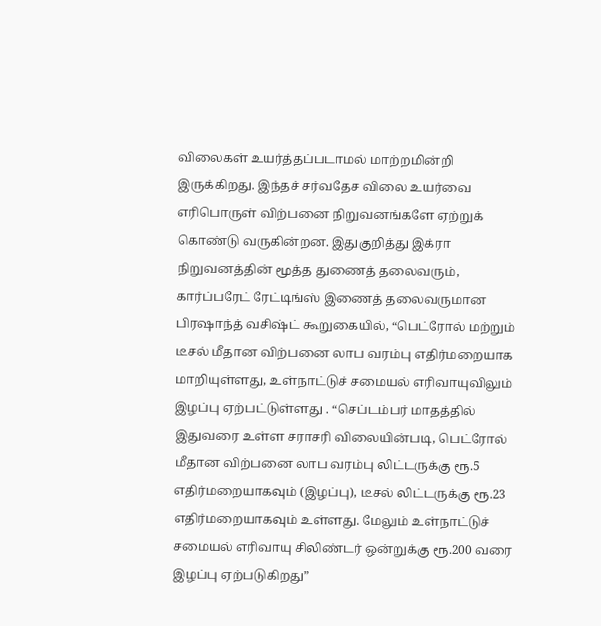விலைகள் உயர்த்தப்படாமல் மாற்றமின்றி இருக்கிறது. இந்தச் சர்வதேச விலை உயர்வை எரிபொருள் விற்பனை நிறுவனங்களே ஏற்றுக் கொண்டு வருகின்றன. இதுகுறித்து இக்ரா நிறுவனத்தின் மூத்த துணைத் தலைவரும், கார்ப்பரேட் ரேட்டிங்ஸ் இணைத் தலைவருமான பிரஷாந்த் வசிஷ்ட் கூறுகையில், “பெட்ரோல் மற்றும் டீசல் மீதான விற்பனை லாப வரம்பு எதிர்மறையாக மாறியுள்ளது, உள்நாட்டுச் சமையல் எரிவாயுவிலும் இழப்பு ஏற்பட்டுள்ளது . “செப்டம்பர் மாதத்தில் இதுவரை உள்ள சராசரி விலையின்படி, பெட்ரோல் மீதான விற்பனை லாப வரம்பு லிட்டருக்கு ரூ.5 எதிர்மறையாகவும் (இழப்பு), டீசல் லிட்டருக்கு ரூ.23 எதிர்மறையாகவும் உள்ளது. மேலும் உள்நாட்டுச் சமையல் எரிவாயு சிலிண்டர் ஒன்றுக்கு ரூ.200 வரை இழப்பு ஏற்படுகிறது”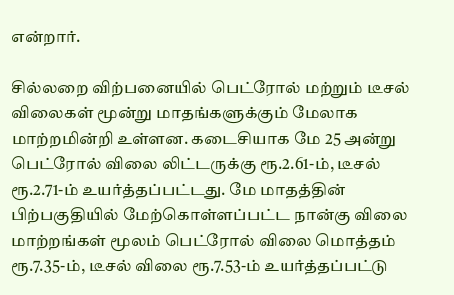என்றார்.

சில்லறை விற்பனையில் பெட்ரோல் மற்றும் டீசல் விலைகள் மூன்று மாதங்களுக்கும் மேலாக மாற்றமின்றி உள்ளன. கடைசியாக மே 25 அன்று பெட்ரோல் விலை லிட்டருக்கு ரூ.2.61-ம், டீசல் ரூ.2.71-ம் உயர்த்தப்பட்டது. மே மாதத்தின் பிற்பகுதியில் மேற்கொள்ளப்பட்ட நான்கு விலை மாற்றங்கள் மூலம் பெட்ரோல் விலை மொத்தம் ரூ.7.35-ம், டீசல் விலை ரூ.7.53-ம் உயர்த்தப்பட்டு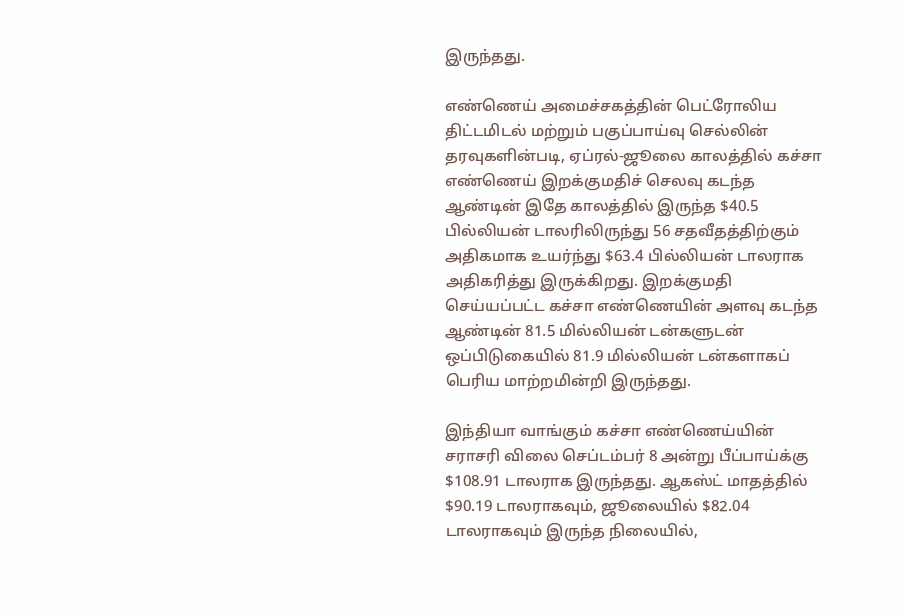இருந்தது.

எண்ணெய் அமைச்சகத்தின் பெட்ரோலிய திட்டமிடல் மற்றும் பகுப்பாய்வு செல்லின் தரவுகளின்படி, ஏப்ரல்-ஜூலை காலத்தில் கச்சா எண்ணெய் இறக்குமதிச் செலவு கடந்த ஆண்டின் இதே காலத்தில் இருந்த $40.5 பில்லியன் டாலரிலிருந்து 56 சதவீதத்திற்கும் அதிகமாக உயர்ந்து $63.4 பில்லியன் டாலராக அதிகரித்து இருக்கிறது. இறக்குமதி செய்யப்பட்ட கச்சா எண்ணெயின் அளவு கடந்த ஆண்டின் 81.5 மில்லியன் டன்களுடன் ஒப்பிடுகையில் 81.9 மில்லியன் டன்களாகப் பெரிய மாற்றமின்றி இருந்தது.

இந்தியா வாங்கும் கச்சா எண்ணெய்யின் சராசரி விலை செப்டம்பர் 8 அன்று பீப்பாய்க்கு $108.91 டாலராக இருந்தது. ஆகஸ்ட் மாதத்தில் $90.19 டாலராகவும், ஜூலையில் $82.04 டாலராகவும் இருந்த நிலையில்,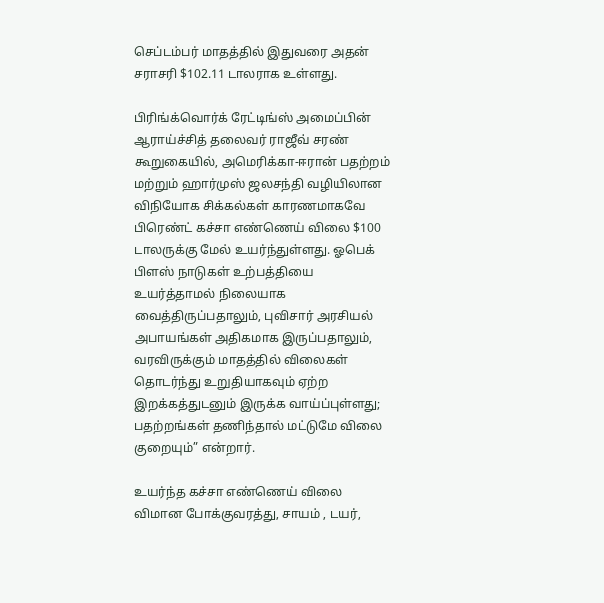செப்டம்பர் மாதத்தில் இதுவரை அதன் சராசரி $102.11 டாலராக உள்ளது.

பிரிங்க்வொர்க் ரேட்டிங்ஸ் அமைப்பின் ஆராய்ச்சித் தலைவர் ராஜீவ் சரண் கூறுகையில், அமெரிக்கா-ஈரான் பதற்றம் மற்றும் ஹார்முஸ் ஜலசந்தி வழியிலான விநியோக சிக்கல்கள் காரணமாகவே பிரெண்ட் கச்சா எண்ணெய் விலை $100 டாலருக்கு மேல் உயர்ந்துள்ளது. ஓபெக் பிளஸ் நாடுகள் உற்பத்தியை உயர்த்தாமல் நிலையாக வைத்திருப்பதாலும், புவிசார் அரசியல் அபாயங்கள் அதிகமாக இருப்பதாலும், வரவிருக்கும் மாதத்தில் விலைகள் தொடர்ந்து உறுதியாகவும் ஏற்ற இறக்கத்துடனும் இருக்க வாய்ப்புள்ளது; பதற்றங்கள் தணிந்தால் மட்டுமே விலை குறையும்” என்றார்.

உயர்ந்த கச்சா எண்ணெய் விலை விமான போக்குவரத்து, சாயம் , டயர்,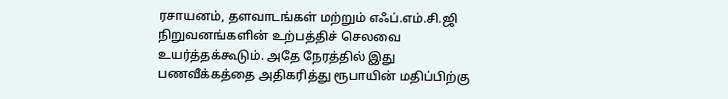ரசாயனம், தளவாடங்கள் மற்றும் எஃப்.எம்.சி.ஜி நிறுவனங்களின் உற்பத்திச் செலவை உயர்த்தக்கூடும். அதே நேரத்தில் இது பணவீக்கத்தை அதிகரித்து ரூபாயின் மதிப்பிற்கு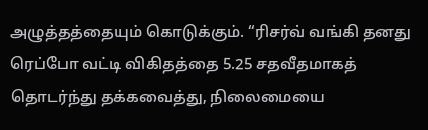அழுத்தத்தையும் கொடுக்கும். “ரிசர்வ் வங்கி தனது ரெப்போ வட்டி விகிதத்தை 5.25 சதவீதமாகத் தொடர்ந்து தக்கவைத்து, நிலைமையை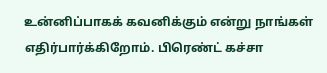உன்னிப்பாகக் கவனிக்கும் என்று நாங்கள் எதிர்பார்க்கிறோம். பிரெண்ட் கச்சா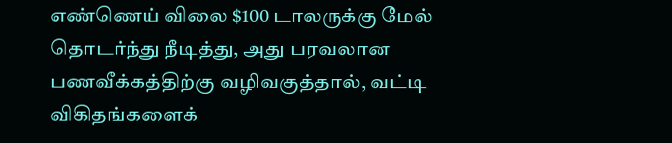எண்ணெய் விலை $100 டாலருக்கு மேல் தொடர்ந்து நீடித்து, அது பரவலான பணவீக்கத்திற்கு வழிவகுத்தால், வட்டி விகிதங்களைக்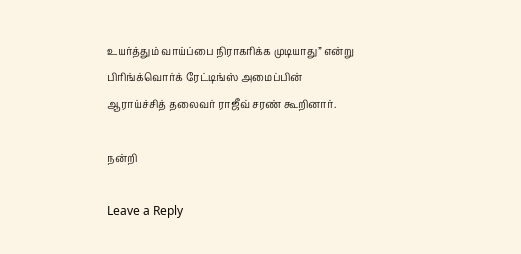உயர்த்தும் வாய்ப்பை நிராகரிக்க முடியாது” என்று பிரிங்க்வொர்க் ரேட்டிங்ஸ் அமைப்பின் ஆராய்ச்சித் தலைவர் ராஜீவ் சரண் கூறினார்.

நன்றி

Leave a Reply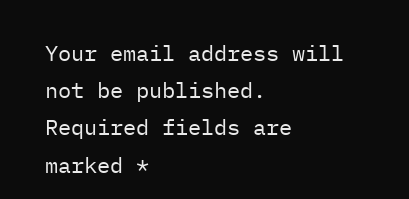Your email address will not be published. Required fields are marked *